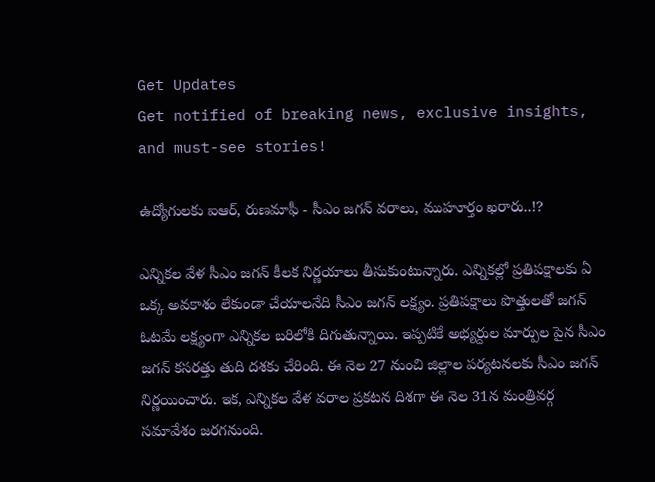Get Updates
Get notified of breaking news, exclusive insights, and must-see stories!

ఉద్యోగులకు ఐఆర్, రుణమాఫీ - సీఎం జగన్ వరాలు, ముహూర్తం ఖరారు..!?

ఎన్నికల వేళ సీఎం జగన్ కీలక నిర్ణయాలు తీసుకుంటున్నారు. ఎన్నికల్లో ప్రతిపక్షాలకు ఏ ఒక్క అవకాశం లేకుండా చేయాలనేది సీఎం జగన్ లక్ష్యం. ప్రతిపక్షాలు పొత్తులతో జగన్ ఓటమే లక్ష్యంగా ఎన్నికల బరిలోకి దిగుతున్నాయి. ఇప్పటికే అభ్యర్దుల మార్పుల పైన సీఎం జగన్ కసరత్తు తుది దశకు చేరింది. ఈ నెల 27 నుంచి జిల్లాల పర్యటనలకు సీఎం జగన్ నిర్ణయించారు. ఇక, ఎన్నికల వేళ వరాల ప్రకటన దిశగా ఈ నెల 31న మంత్రివర్గ సమావేశం జరగనుంది.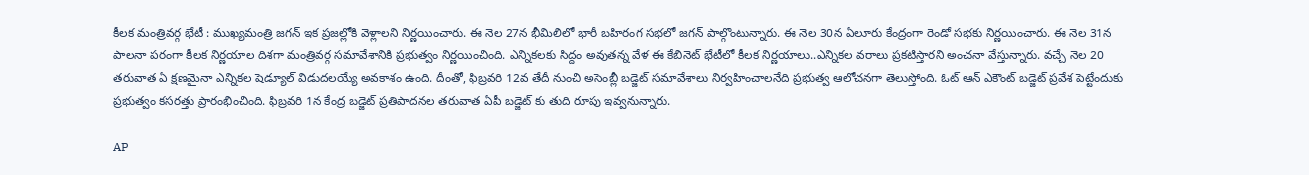కీలక మంత్రివర్గ భేటీ : ముఖ్యమంత్రి జగన్ ఇక ప్రజల్లోకి వెళ్లాలని నిర్ణయించారు. ఈ నెల 27న భీమిలిలో భారీ బహిరంగ సభలో జగన్ పాల్గొంటున్నారు. ఈ నెల 30న ఏలూరు కేంద్రంగా రెండో సభకు నిర్ణయించారు. ఈ నెల 31న పాలనా పరంగా కీలక నిర్ణయాల దిశగా మంత్రివర్గ సమావేశానికి ప్రభుత్వం నిర్ణయించింది. ఎన్నికలకు సిద్దం అవుతన్న వేళ ఈ కేబినెట్ భేటీలో కీలక నిర్ణయాలు..ఎన్నికల వరాలు ప్రకటిస్తారని అంచనా వేస్తున్నారు. వచ్చే నెల 20 తరువాత ఏ క్షణమైనా ఎన్నికల షెడ్యూల్ విడుదలయ్యే అవకాశం ఉంది. దీంతో, ఫిబ్రవరి 12వ తేదీ నుంచి అసెంబ్లీ బడ్జెట్ సమావేశాలు నిర్వహించాలనేది ప్రభుత్వ ఆలోచనగా తెలుస్తోంది. ఓట్ ఆన్ ఎకౌంట్ బడ్జెట్ ప్రవేశ పెట్టేందుకు ప్రభుత్వం కసరత్తు ప్రారంభించింది. ఫిబ్రవరి 1న కేంద్ర బడ్జెట్ ప్రతిపాదనల తరువాత ఏపీ బడ్జెట్ కు తుది రూపు ఇవ్వనున్నారు.

AP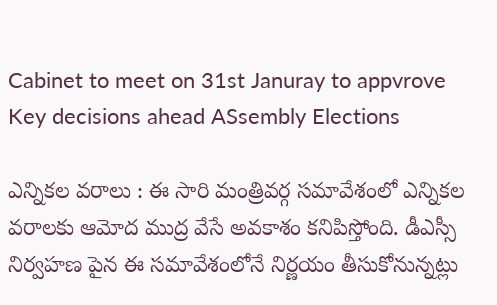Cabinet to meet on 31st Januray to appvrove Key decisions ahead ASsembly Elections

ఎన్నికల వరాలు : ఈ సారి మంత్రివర్గ సమావేశంలో ఎన్నికల వరాలకు ఆమోద ముద్ర వేసే అవకాశం కనిపిస్తోంది. డీఎస్సీ నిర్వహణ పైన ఈ సమావేశంలోనే నిర్ణయం తీసుకోనున్నట్లు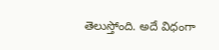తెలుస్తోంది. అదే విధంగా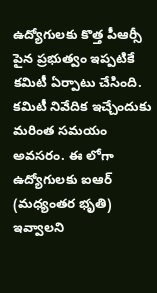ఉద్యోగులకు కొత్త పీఆర్సీ పైన ప్రభుత్వం ఇప్పటికే కమిటీ ఏర్పాటు చేసింది. కమిటీ నివేదిక ఇచ్చేందుకు మరింత సమయం అవసరం. ఈ లోగా ఉద్యోగులకు ఐఆర్ (మధ్యంతర భృతి) ఇవ్వాలని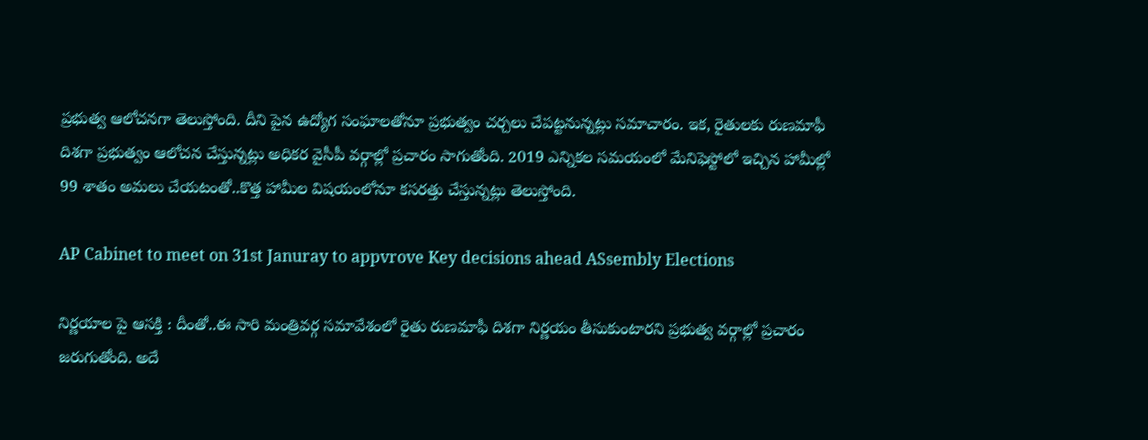ప్రభుత్వ ఆలోచనగా తెలుస్తోంది. దీని పైన ఉద్యోగ సంఘాలతోనూ ప్రభుత్వం చర్చలు చేపట్టనున్నట్లు సమాచారం. ఇక, రైతులకు రుణమాఫీ దిశగా ప్రభుత్వం ఆలోచన చేస్తున్నట్లు అధికర వైసీపీ వర్గాల్లో ప్రచారం సాగుతోంది. 2019 ఎన్నికల సమయంలో మేనిఫెస్టోలో ఇచ్చిన హామీల్లో 99 శాతం అమలు చేయటంతో..కొత్త హామీల విషయంలోనూ కసరత్తు చేస్తున్నట్లు తెలుస్తోంది.

AP Cabinet to meet on 31st Januray to appvrove Key decisions ahead ASsembly Elections

నిర్ణయాల పై ఆసక్తి : దీంతో..ఈ సారి మంత్రివర్గ సమావేశంలో రైతు రుణమాఫీ దిశగా నిర్ణయం తీసుకుంటారని ప్రభుత్వ వర్గాల్లో ప్రచారం జరుగుతోంది. అదే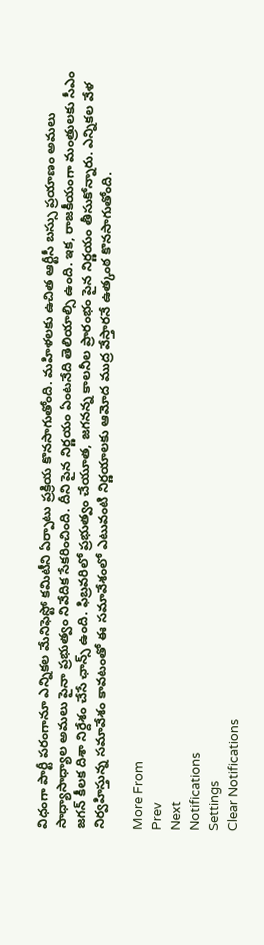విధంగా పార్టీ పరంగానూ ఎన్నికల మేనిఫెస్టో కమిటీని ఏర్పాటు ప్రక్రియ కొనసాగుతోంది. మహిళలకు ఉచిత ఆర్టీసీ బస్సు ప్రయాణం అమలు సాధ్యాసాధ్యాల అమలు పైనా ప్రభుత్వం నివేదిక సేకరించింది. దీని పైన నిర్ణయం ఏంటనేది తెలియాల్సి ఉంది. ఇక, రాజకీయంగా మంత్రులకు సీఎం జగన్ కీలక దిశా నిర్దేశం చేసే ఛాన్స్ ఉంది. ఫిబ్రవరిలో ప్రభుత్వం చేయూత, జగనన్న కాలనీల ప్రారంభం పైన నిర్ణయం తీసుకోన్నారు. ఎన్నికల వేళ నిర్వహిస్తున్న సమావేశం కావటంతో ఈ సమావేశంలో ఎటువంటి నిర్ణయాలకు ఆమోద ముద్ర వేస్తారనే ఉత్కంఠ కొనసాగుతోంది.

More From
Prev
Next
Notifications
Settings
Clear Notifications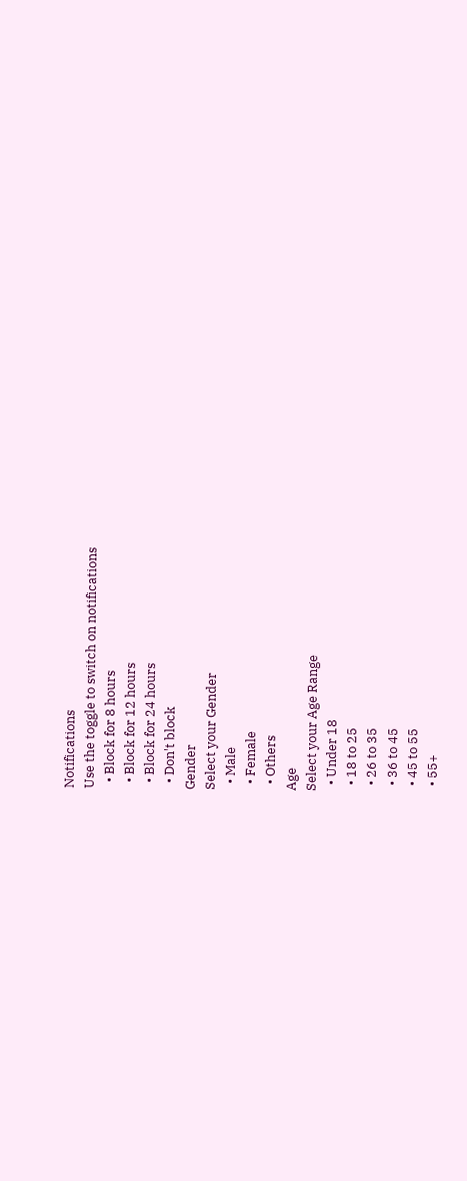Notifications
Use the toggle to switch on notifications
  • Block for 8 hours
  • Block for 12 hours
  • Block for 24 hours
  • Don't block
Gender
Select your Gender
  • Male
  • Female
  • Others
Age
Select your Age Range
  • Under 18
  • 18 to 25
  • 26 to 35
  • 36 to 45
  • 45 to 55
  • 55+